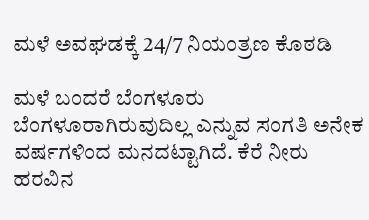ಮಳೆ ಅವಘಡಕ್ಕೆ 24/7 ನಿಯಂತ್ರಣ ಕೊಠಡಿ

ಮಳೆ ಬಂದರೆ ಬೆಂಗಳೂರು ಬೆಂಗಳೂರಾಗಿರುವುದಿಲ್ಲ ಎನ್ನುವ ಸಂಗತಿ ಅನೇಕ ವರ್ಷಗಳಿಂದ ಮನದಟ್ಟಾಗಿದೆ. ಕೆರೆ ನೀರು ಹರವಿನ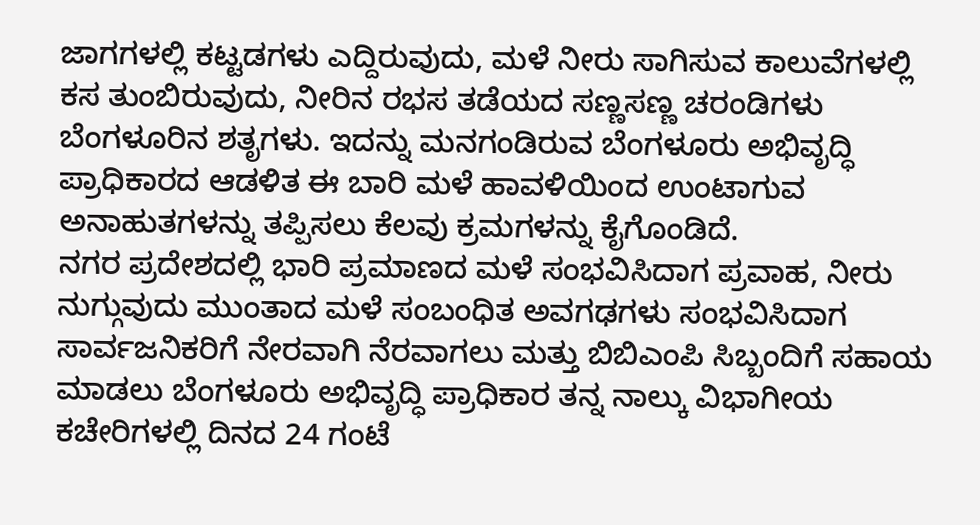ಜಾಗಗಳಲ್ಲಿ ಕಟ್ಟಡಗಳು ಎದ್ದಿರುವುದು, ಮಳೆ ನೀರು ಸಾಗಿಸುವ ಕಾಲುವೆಗಳಲ್ಲಿ ಕಸ ತುಂಬಿರುವುದು, ನೀರಿನ ರಭಸ ತಡೆಯದ ಸಣ್ಣಸಣ್ಣ ಚರಂಡಿಗಳು ಬೆಂಗಳೂರಿನ ಶತೃಗಳು. ಇದನ್ನು ಮನಗಂಡಿರುವ ಬೆಂಗಳೂರು ಅಭಿವೃದ್ಧಿ ಪ್ರಾಧಿಕಾರದ ಆಡಳಿತ ಈ ಬಾರಿ ಮಳೆ ಹಾವಳಿಯಿಂದ ಉಂಟಾಗುವ ಅನಾಹುತಗಳನ್ನು ತಪ್ಪಿಸಲು ಕೆಲವು ಕ್ರಮಗಳನ್ನು ಕೈಗೊಂಡಿದೆ.
ನಗರ ಪ್ರದೇಶದಲ್ಲಿ ಭಾರಿ ಪ್ರಮಾಣದ ಮಳೆ ಸಂಭವಿಸಿದಾಗ ಪ್ರವಾಹ, ನೀರು ನುಗ್ಗುವುದು ಮುಂತಾದ ಮಳೆ ಸಂಬಂಧಿತ ಅವಗಢಗಳು ಸಂಭವಿಸಿದಾಗ ಸಾರ್ವಜನಿಕರಿಗೆ ನೇರವಾಗಿ ನೆರವಾಗಲು ಮತ್ತು ಬಿಬಿಎಂಪಿ ಸಿಬ್ಬಂದಿಗೆ ಸಹಾಯ ಮಾಡಲು ಬೆಂಗಳೂರು ಅಭಿವೃದ್ಧಿ ಪ್ರಾಧಿಕಾರ ತನ್ನ ನಾಲ್ಕು ವಿಭಾಗೀಯ ಕಚೇರಿಗಳಲ್ಲಿ ದಿನದ 24 ಗಂಟೆ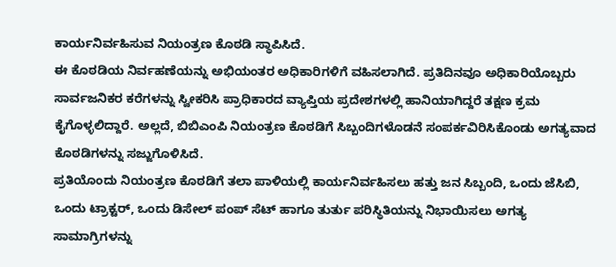ಕಾರ್ಯನಿರ್ವಹಿಸುವ ನಿಯಂತ್ರಣ ಕೊಠಡಿ ಸ್ಥಾಪಿಸಿದೆ.
ಈ ಕೊಠಡಿಯ ನಿರ್ವಹಣೆಯನ್ನು ಅಭಿಯಂತರ ಅಧಿಕಾರಿಗಳಿಗೆ ವಹಿಸಲಾಗಿದೆ. ಪ್ರತಿದಿನವೂ ಅಧಿಕಾರಿಯೊಬ್ಬರು ಸಾರ್ವಜನಿಕರ ಕರೆಗಳನ್ನು ಸ್ವೀಕರಿಸಿ ಪ್ರಾಧಿಕಾರದ ವ್ಯಾಪ್ತಿಯ ಪ್ರದೇಶಗಳಲ್ಲಿ ಹಾನಿಯಾಗಿದ್ದರೆ ತಕ್ಷಣ ಕ್ರಮ ಕೈಗೊಳ್ಳಲಿದ್ದಾರೆ. ಅಲ್ಲದೆ, ಬಿಬಿಎಂಪಿ ನಿಯಂತ್ರಣ ಕೊಠಡಿಗೆ ಸಿಬ್ಬಂದಿಗಳೊಡನೆ ಸಂಪರ್ಕವಿರಿಸಿಕೊಂಡು ಅಗತ್ಯವಾದ ಕೊಠಡಿಗಳನ್ನು ಸಜ್ಜುಗೊಳಿಸಿದೆ.
ಪ್ರತಿಯೊಂದು ನಿಯಂತ್ರಣ ಕೊಠಡಿಗೆ ತಲಾ ಪಾಳಿಯಲ್ಲಿ ಕಾರ್ಯನಿರ್ವಹಿಸಲು ಹತ್ತು ಜನ ಸಿಬ್ಬಂದಿ, ಒಂದು ಜೆಸಿಬಿ, ಒಂದು ಟ್ರಾಕ್ಟರ್, ಒಂದು ಡಿಸೇಲ್ ಪಂಪ್ ಸೆಟ್ ಹಾಗೂ ತುರ್ತು ಪರಿಸ್ಥಿತಿಯನ್ನು ನಿಭಾಯಿಸಲು ಅಗತ್ಯ ಸಾಮಾಗ್ರಿಗಳನ್ನು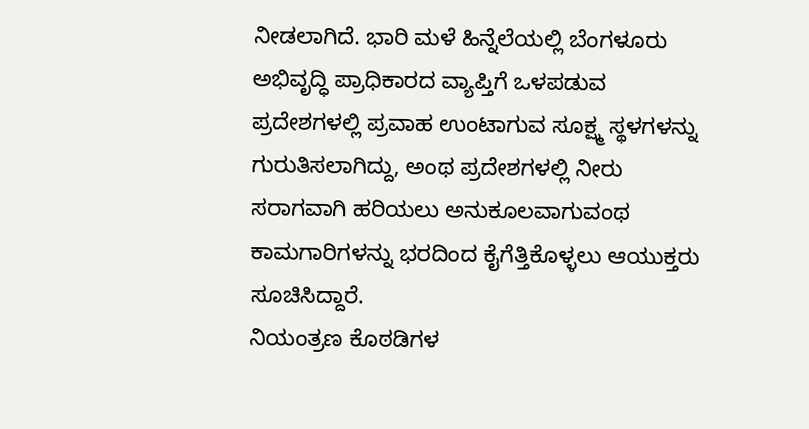ನೀಡಲಾಗಿದೆ. ಭಾರಿ ಮಳೆ ಹಿನ್ನೆಲೆಯಲ್ಲಿ ಬೆಂಗಳೂರು ಅಭಿವೃದ್ಧಿ ಪ್ರಾಧಿಕಾರದ ವ್ಯಾಪ್ತಿಗೆ ಒಳಪಡುವ ಪ್ರದೇಶಗಳಲ್ಲಿ ಪ್ರವಾಹ ಉಂಟಾಗುವ ಸೂಕ್ಷ್ಮ ಸ್ಥಳಗಳನ್ನು ಗುರುತಿಸಲಾಗಿದ್ದು, ಅಂಥ ಪ್ರದೇಶಗಳಲ್ಲಿ ನೀರು ಸರಾಗವಾಗಿ ಹರಿಯಲು ಅನುಕೂಲವಾಗುವಂಥ ಕಾಮಗಾರಿಗಳನ್ನು ಭರದಿಂದ ಕೈಗೆತ್ತಿಕೊಳ್ಳಲು ಆಯುಕ್ತರು ಸೂಚಿಸಿದ್ದಾರೆ.
ನಿಯಂತ್ರಣ ಕೊಠಡಿಗಳ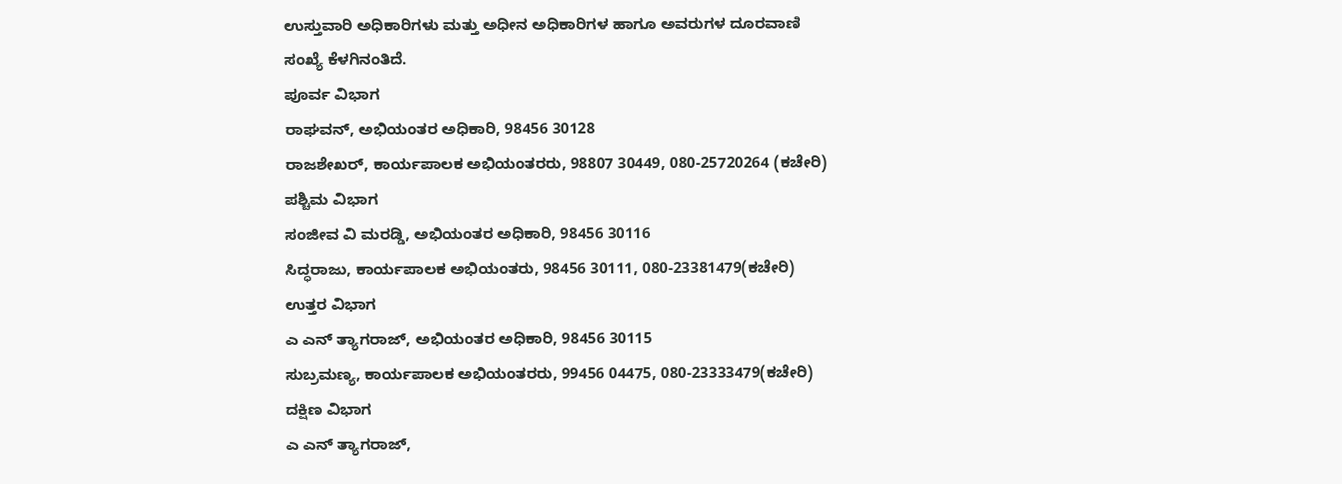ಉಸ್ತುವಾರಿ ಅಧಿಕಾರಿಗಳು ಮತ್ತು ಅಧೀನ ಅಧಿಕಾರಿಗಳ ಹಾಗೂ ಅವರುಗಳ ದೂರವಾಣಿ ಸಂಖ್ಯೆ ಕೆಳಗಿನಂತಿದೆ.
ಪೂರ್ವ ವಿಭಾಗ
ರಾಘವನ್, ಅಭಿಯಂತರ ಅಧಿಕಾರಿ, 98456 30128
ರಾಜಶೇಖರ್, ಕಾರ್ಯಪಾಲಕ ಅಭಿಯಂತರರು, 98807 30449, 080-25720264 (ಕಚೇರಿ)
ಪಶ್ಚಿಮ ವಿಭಾಗ
ಸಂಜೀವ ವಿ ಮರಡ್ಡಿ, ಅಭಿಯಂತರ ಅಧಿಕಾರಿ, 98456 30116
ಸಿದ್ಧರಾಜು, ಕಾರ್ಯಪಾಲಕ ಅಭಿಯಂತರು, 98456 30111, 080-23381479(ಕಚೇರಿ)
ಉತ್ತರ ವಿಭಾಗ
ಎ ಎನ್ ತ್ಯಾಗರಾಜ್, ಅಭಿಯಂತರ ಅಧಿಕಾರಿ, 98456 30115
ಸುಬ್ರಮಣ್ಯ, ಕಾರ್ಯಪಾಲಕ ಅಭಿಯಂತರರು, 99456 04475, 080-23333479(ಕಚೇರಿ)
ದಕ್ಷಿಣ ವಿಭಾಗ
ಎ ಎನ್ ತ್ಯಾಗರಾಜ್,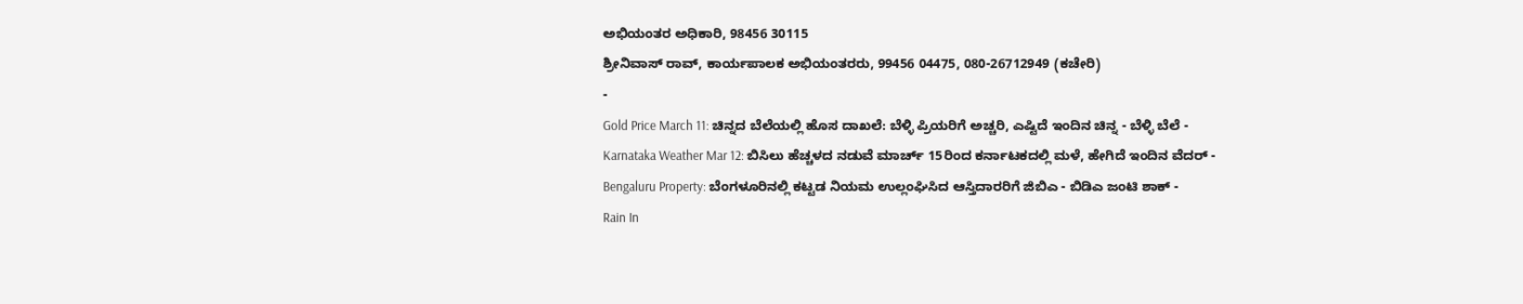ಅಭಿಯಂತರ ಅಧಿಕಾರಿ, 98456 30115
ಶ್ರೀನಿವಾಸ್ ರಾವ್, ಕಾರ್ಯಪಾಲಕ ಅಭಿಯಂತರರು, 99456 04475, 080-26712949 (ಕಚೇರಿ)
-
Gold Price March 11: ಚಿನ್ನದ ಬೆಲೆಯಲ್ಲಿ ಹೊಸ ದಾಖಲೆ: ಬೆಳ್ಳಿ ಪ್ರಿಯರಿಗೆ ಅಚ್ಚರಿ, ಎಷ್ಟಿದೆ ಇಂದಿನ ಚಿನ್ನ - ಬೆಳ್ಳಿ ಬೆಲೆ -
Karnataka Weather Mar 12: ಬಿಸಿಲು ಹೆಚ್ಚಳದ ನಡುವೆ ಮಾರ್ಚ್ 15ರಿಂದ ಕರ್ನಾಟಕದಲ್ಲಿ ಮಳೆ, ಹೇಗಿದೆ ಇಂದಿನ ವೆದರ್ -
Bengaluru Property: ಬೆಂಗಳೂರಿನಲ್ಲಿ ಕಟ್ಟಡ ನಿಯಮ ಉಲ್ಲಂಘಿಸಿದ ಆಸ್ತಿದಾರರಿಗೆ ಜಿಬಿಎ - ಬಿಡಿಎ ಜಂಟಿ ಶಾಕ್ -
Rain In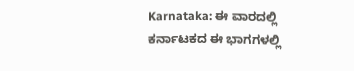Karnataka: ಈ ವಾರದಲ್ಲಿ ಕರ್ನಾಟಕದ ಈ ಭಾಗಗಳಲ್ಲಿ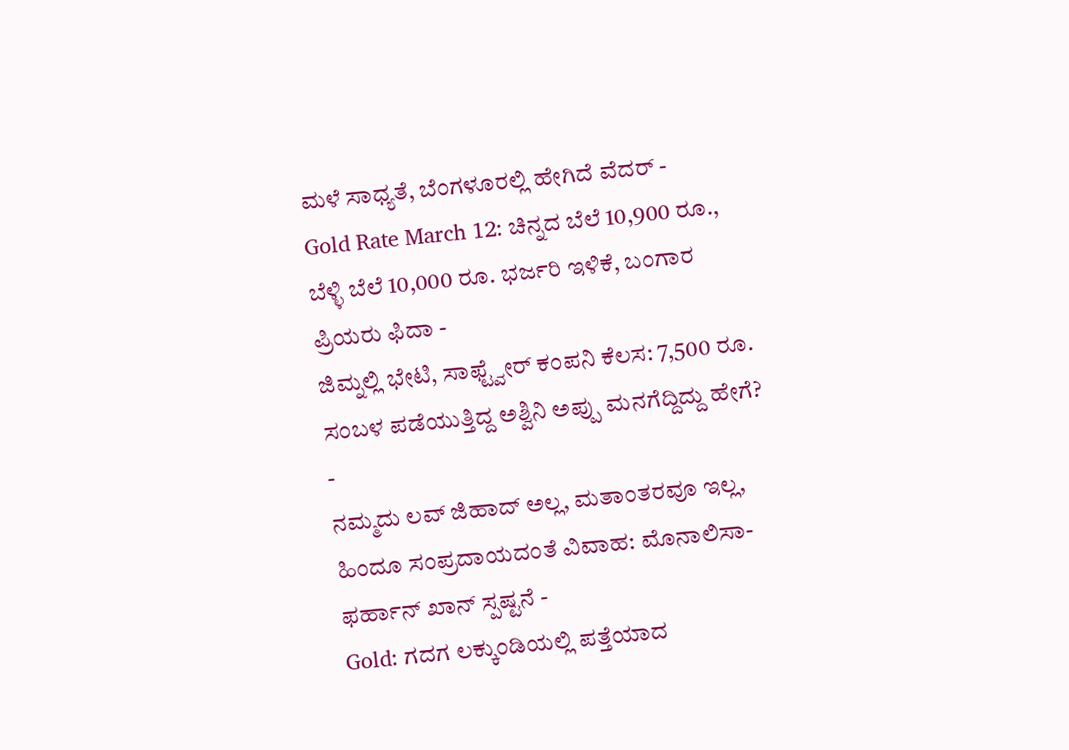ಮಳೆ ಸಾಧ್ಯತೆ, ಬೆಂಗಳೂರಲ್ಲಿ ಹೇಗಿದೆ ವೆದರ್ -
Gold Rate March 12: ಚಿನ್ನದ ಬೆಲೆ 10,900 ರೂ., ಬೆಳ್ಳಿ ಬೆಲೆ 10,000 ರೂ. ಭರ್ಜರಿ ಇಳಿಕೆ, ಬಂಗಾರ ಪ್ರಿಯರು ಫಿದಾ -
ಜಿಮ್ನಲ್ಲಿ ಭೇಟಿ, ಸಾಫ್ಟ್ವೇರ್ ಕಂಪನಿ ಕೆಲಸ: 7,500 ರೂ. ಸಂಬಳ ಪಡೆಯುತ್ತಿದ್ದ ಅಶ್ವಿನಿ ಅಪ್ಪು ಮನಗೆದ್ದಿದ್ದು ಹೇಗೆ? -
ನಮ್ಮದು ಲವ್ ಜಿಹಾದ್ ಅಲ್ಲ, ಮತಾಂತರವೂ ಇಲ್ಲ, ಹಿಂದೂ ಸಂಪ್ರದಾಯದಂತೆ ವಿವಾಹ: ಮೊನಾಲಿಸಾ-ಫರ್ಹಾನ್ ಖಾನ್ ಸ್ಪಷ್ಟನೆ -
Gold: ಗದಗ ಲಕ್ಕುಂಡಿಯಲ್ಲಿ ಪತ್ತೆಯಾದ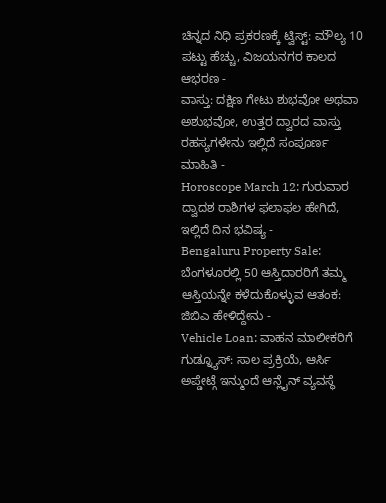ಚಿನ್ನದ ನಿಧಿ ಪ್ರಕರಣಕ್ಕೆ ಟ್ವಿಸ್ಟ್: ಮೌಲ್ಯ 10 ಪಟ್ಟು ಹೆಚ್ಚು, ವಿಜಯನಗರ ಕಾಲದ ಆಭರಣ -
ವಾಸ್ತು: ದಕ್ಷಿಣ ಗೇಟು ಶುಭವೋ ಅಥವಾ ಅಶುಭವೋ, ಉತ್ತರ ದ್ವಾರದ ವಾಸ್ತು ರಹಸ್ಯಗಳೇನು ಇಲ್ಲಿದೆ ಸಂಪೂರ್ಣ ಮಾಹಿತಿ -
Horoscope March 12: ಗುರುವಾರ ದ್ವಾದಶ ರಾಶಿಗಳ ಫಲಾಫಲ ಹೇಗಿದೆ, ಇಲ್ಲಿದೆ ದಿನ ಭವಿಷ್ಯ -
Bengaluru Property Sale: ಬೆಂಗಳೂರಲ್ಲಿ 50 ಆಸ್ತಿದಾರರಿಗೆ ತಮ್ಮ ಆಸ್ತಿಯನ್ನೇ ಕಳೆದುಕೊಳ್ಳುವ ಆತಂಕ: ಜಿಬಿಎ ಹೇಳಿದ್ದೇನು -
Vehicle Loan: ವಾಹನ ಮಾಲೀಕರಿಗೆ ಗುಡ್ನ್ಯೂಸ್: ಸಾಲ ಪ್ರಕ್ರಿಯೆ, ಆರ್ಸಿ ಅಪ್ಡೇಟ್ಗೆ ಇನ್ಮುಂದೆ ಆನ್ಲೈನ್ ವ್ಯವಸ್ಥೆ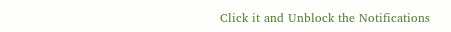Click it and Unblock the Notifications